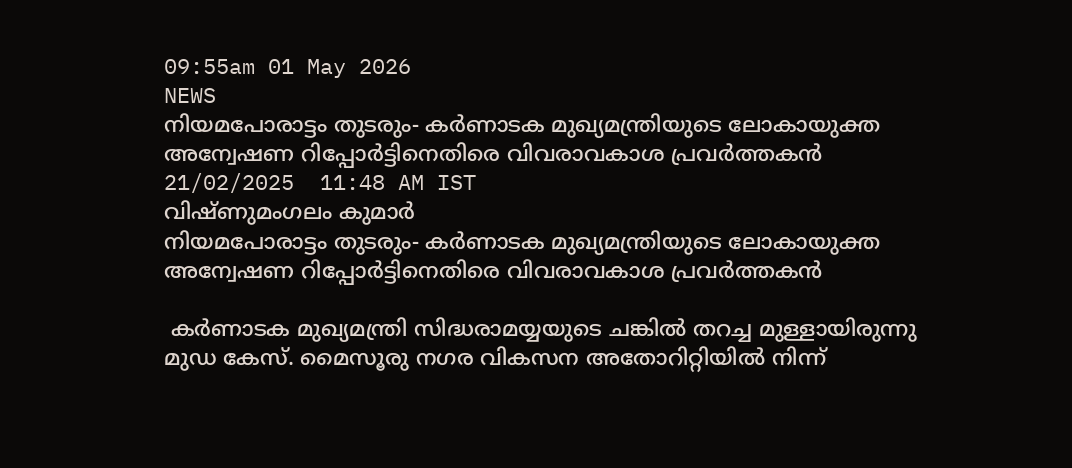09:55am 01 May 2026
NEWS
നിയമപോരാട്ടം തുടരും- കർണാടക മുഖ്യമന്ത്രിയുടെ ലോകായുക്ത അന്വേഷണ റിപ്പോർട്ടിനെതിരെ വിവരാവകാശ പ്രവർത്തകൻ
21/02/2025  11:48 AM IST
വിഷ്ണുമംഗലം കുമാർ
നിയമപോരാട്ടം തുടരും- കർണാടക മുഖ്യമന്ത്രിയുടെ ലോകായുക്ത അന്വേഷണ റിപ്പോർട്ടിനെതിരെ വിവരാവകാശ പ്രവർത്തകൻ

 കർണാടക മുഖ്യമന്ത്രി സിദ്ധരാമയ്യയുടെ ചങ്കിൽ തറച്ച മുള്ളായിരുന്നു മുഡ കേസ്. മൈസൂരു നഗര വികസന അതോറിറ്റിയിൽ നിന്ന്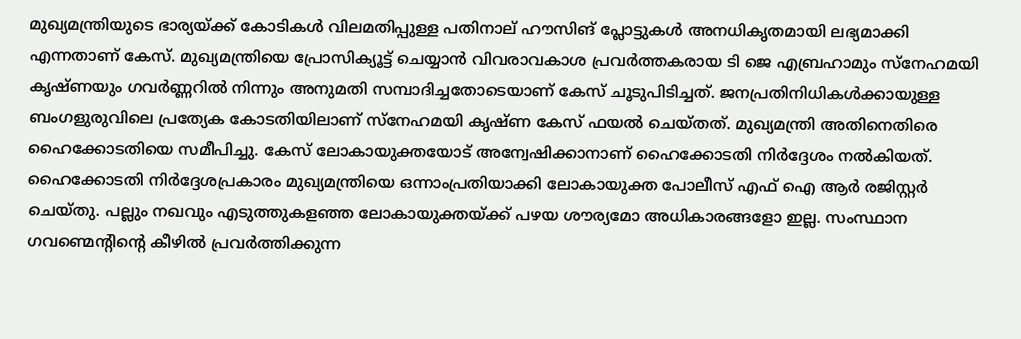മുഖ്യമന്ത്രിയുടെ ഭാര്യയ്ക്ക് കോടികൾ വിലമതിപ്പുള്ള പതിനാല് ഹൗസിങ് പ്ലോട്ടുകൾ അനധികൃതമായി ലഭ്യമാക്കി എന്നതാണ് കേസ്. മുഖ്യമന്ത്രിയെ പ്രോസിക്യൂട്ട് ചെയ്യാൻ വിവരാവകാശ പ്രവർത്തകരായ ടി ജെ എബ്രഹാമും സ്നേഹമയി കൃഷ്ണയും ഗവർണ്ണറിൽ നിന്നും അനുമതി സമ്പാദിച്ചതോടെയാണ് കേസ് ചൂടുപിടിച്ചത്. ജനപ്രതിനിധികൾക്കായുള്ള ബംഗളുരുവിലെ പ്രത്യേക കോടതിയിലാണ് സ്നേഹമയി കൃഷ്ണ കേസ് ഫയൽ ചെയ്തത്. മുഖ്യമന്ത്രി അതിനെതിരെ ഹൈക്കോടതിയെ സമീപിച്ചു. കേസ് ലോകായുക്തയോട് അന്വേഷിക്കാനാണ് ഹൈക്കോടതി നിർദ്ദേശം നൽകിയത്. ഹൈക്കോടതി നിർദ്ദേശപ്രകാരം മുഖ്യമന്ത്രിയെ ഒന്നാംപ്രതിയാക്കി ലോകായുക്ത പോലീസ് എഫ് ഐ ആർ രജിസ്റ്റർ ചെയ്തു. പല്ലും നഖവും എടുത്തുകളഞ്ഞ ലോകായുക്തയ്ക്ക് പഴയ ശൗര്യമോ അധികാരങ്ങളോ ഇല്ല. സംസ്ഥാന ഗവണ്മെന്റിന്റെ കീഴിൽ പ്രവർത്തിക്കുന്ന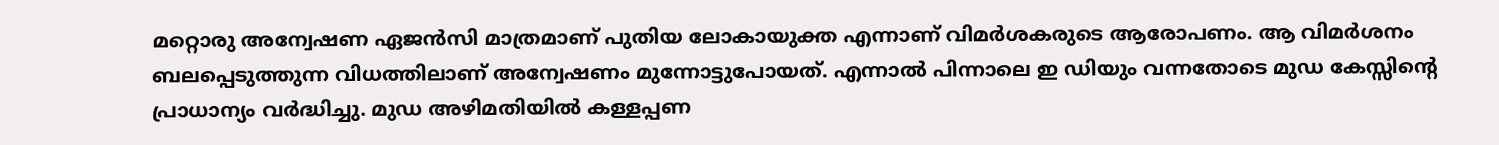മറ്റൊരു അന്വേഷണ ഏജൻസി മാത്രമാണ് പുതിയ ലോകായുക്ത എന്നാണ് വിമർശകരുടെ ആരോപണം. ആ വിമർശനം ബലപ്പെടുത്തുന്ന വിധത്തിലാണ് അന്വേഷണം മുന്നോട്ടുപോയത്. എന്നാൽ പിന്നാലെ ഇ ഡിയും വന്നതോടെ മുഡ കേസ്സിന്റെ പ്രാധാന്യം വർദ്ധിച്ചു. മുഡ അഴിമതിയിൽ കള്ളപ്പണ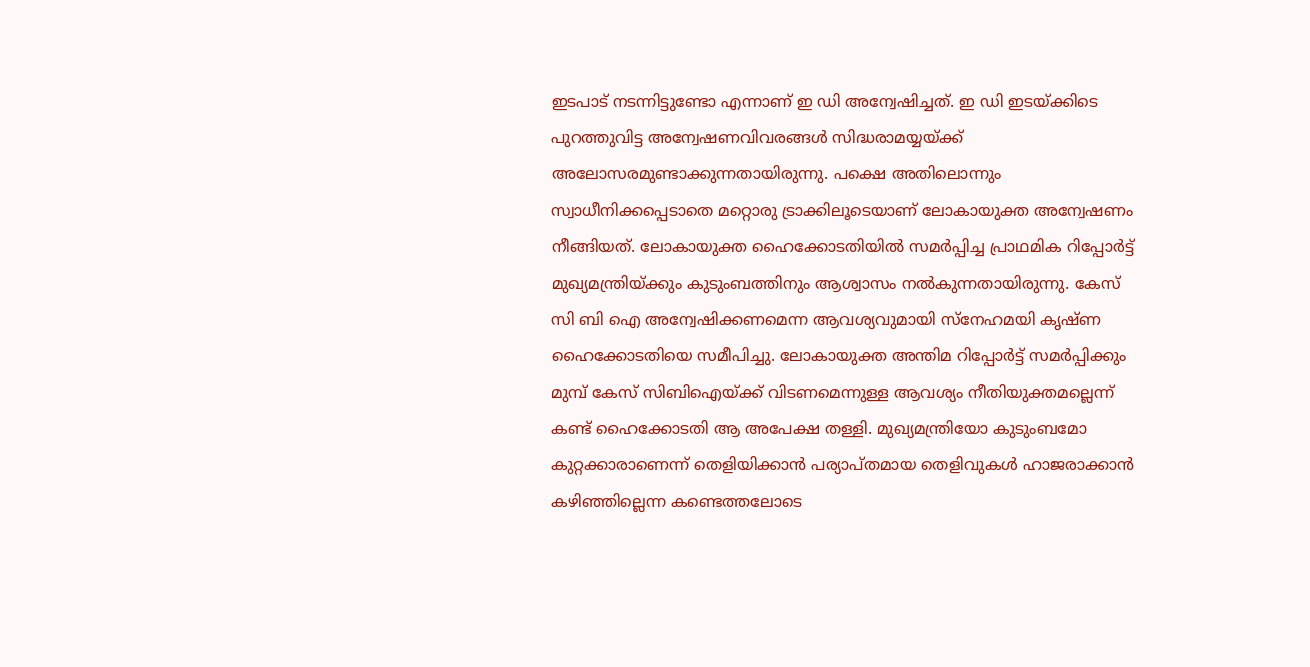ഇടപാട് നടന്നിട്ടുണ്ടോ എന്നാണ് ഇ ഡി അന്വേഷിച്ചത്. ഇ ഡി ഇടയ്ക്കിടെ പുറത്തുവിട്ട അന്വേഷണവിവരങ്ങൾ സിദ്ധരാമയ്യയ്ക്ക് അലോസരമുണ്ടാക്കുന്നതായിരുന്നു. പക്ഷെ അതിലൊന്നും സ്വാധീനിക്കപ്പെടാതെ മറ്റൊരു ട്രാക്കിലൂടെയാണ് ലോകായുക്ത അന്വേഷണം നീങ്ങിയത്. ലോകായുക്ത ഹൈക്കോടതിയിൽ സമർപ്പിച്ച പ്രാഥമിക റിപ്പോർട്ട് മുഖ്യമന്ത്രിയ്ക്കും കുടുംബത്തിനും ആശ്വാസം നൽകുന്നതായിരുന്നു. കേസ് സി ബി ഐ അന്വേഷിക്കണമെന്ന ആവശ്യവുമായി സ്നേഹമയി കൃഷ്ണ ഹൈക്കോടതിയെ സമീപിച്ചു. ലോകായുക്ത അന്തിമ റിപ്പോർട്ട് സമർപ്പിക്കും മുമ്പ് കേസ് സിബിഐയ്ക്ക് വിടണമെന്നുള്ള ആവശ്യം നീതിയുക്തമല്ലെന്ന് കണ്ട് ഹൈക്കോടതി ആ അപേക്ഷ തള്ളി. മുഖ്യമന്ത്രിയോ കുടുംബമോ കുറ്റക്കാരാണെന്ന് തെളിയിക്കാൻ പര്യാപ്തമായ തെളിവുകൾ ഹാജരാക്കാൻ കഴിഞ്ഞില്ലെന്ന കണ്ടെത്തലോടെ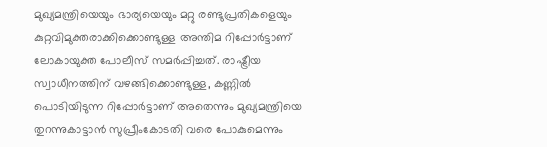മുഖ്യമന്ത്രിയെയും ഭാര്യയെയും മറ്റു രണ്ടുപ്രതികളെയും കുറ്റവിമുക്തരാക്കിക്കൊണ്ടുള്ള അന്തിമ റിപ്പോർട്ടാണ് ലോകായുക്ത പോലീസ് സമർപ്പിച്ചത്. രാഷ്ട്രീയ സ്വാധീനത്തിന് വഴങ്ങിക്കൊണ്ടുള്ള, കണ്ണിൽ പൊടിയിടുന്ന റിപ്പോർട്ടാണ് അതെന്നും മുഖ്യമന്ത്രിയെ തുറന്നുകാട്ടാൻ സുപ്രീംകോടതി വരെ പോകുമെന്നും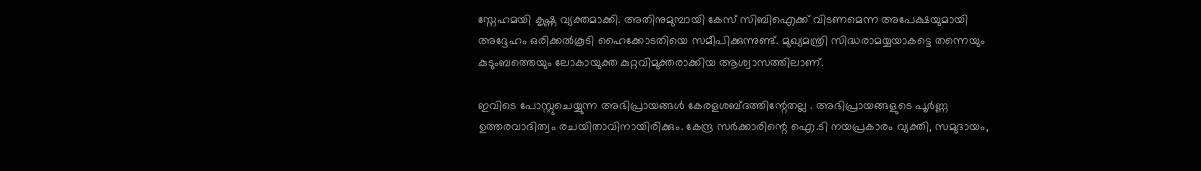സ്നേഹമയി കൃഷ്ണ വ്യക്തമാക്കി. അതിനുമുമ്പായി കേസ് സിബിഐക്ക്‌ വിടണമെന്ന അപേക്ഷയുമായി അദ്ദേഹം ഒരിക്കൽകൂടി ഹൈക്കോടതിയെ സമീപിക്കുന്നുണ്ട്. മുഖ്യമന്ത്രി സിദ്ധരാമയ്യയാകട്ടെ തന്നെയും കുടുംബത്തെയും ലോകായുക്ത കുറ്റവിമുക്തരാക്കിയ ആശ്വാസത്തിലാണ്.

ഇവിടെ പോസ്റ്റുചെയ്യുന്ന അഭിപ്രായങ്ങള്‍ കേരളശബ്‌ദത്തിന്റേതല്ല . അഭിപ്രായങ്ങളുടെ പൂര്‍ണ്ണ ഉത്തരവാദിത്വം രചയിതാവിനായിരിക്കും. കേന്ദ്ര സർക്കാരിന്റെ ഐ.ടി നയപ്രകാരം വ്യക്തി, സമുദായം,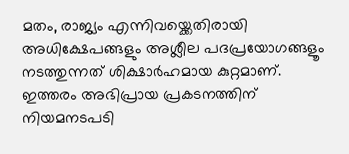മതം, രാജ്യം എന്നിവയ്ക്കെതിരായി അധിക്ഷേപങ്ങളും അശ്ലീല പദപ്രയോഗങ്ങളൂം നടത്തുന്നത് ശിക്ഷാര്‍ഹമായ കുറ്റമാണ്. ഇത്തരം അഭിപ്രായ പ്രകടനത്തിന് നിയമനടപടി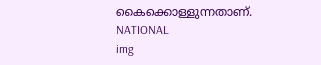കൈക്കൊള്ളുന്നതാണ്.
NATIONAL
img